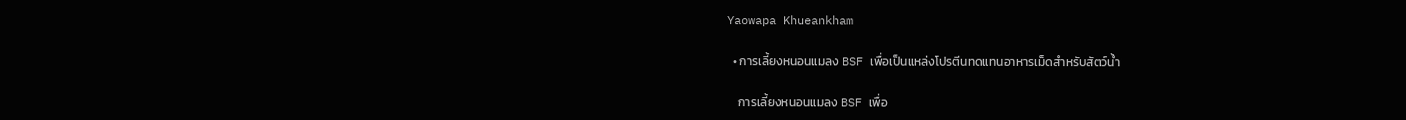Yaowapa Khueankham

  • การเลี้ยงหนอนแมลง BSF เพื่อเป็นแหล่งโปรตีนทดแทนอาหารเม็ดสำหรับสัตว์น้ำ

    การเลี้ยงหนอนแมลง BSF เพื่อ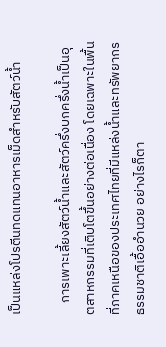เป็นแหล่งโปรตีนทดแทนอาหารเม็ดสำหรับสัตว์น้ำ

    การเพาะเลี้ยงสัตว์น้ำและสัตว์ครึ่งบกครึ่งน้ำเป็นอุตสาหกรรมที่เติบโตขึ้นอย่างต่อเนื่อง โดยเฉพาะในพื้นที่ภาคเหนือของประเทศไทยที่มีแหล่งน้ำและทรัพยากรธรรมชาติเอื้ออำนวย อย่างไรก็ตา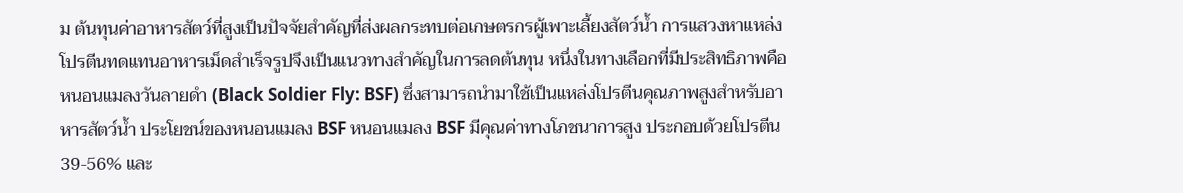ม ต้นทุนค่าอาหารสัตว์ที่สูงเป็นปัจจัยสำคัญที่ส่งผลกระทบต่อเกษตรกรผู้เพาะเลี้ยงสัตว์น้ำ การแสวงหาแหล่งโปรตีนทดแทนอาหารเม็ดสำเร็จรูปจึงเป็นแนวทางสำคัญในการลดต้นทุน หนึ่งในทางเลือกที่มีประสิทธิภาพคือ หนอนแมลงวันลายดำ (Black Soldier Fly: BSF) ซึ่งสามารถนำมาใช้เป็นแหล่งโปรตีนคุณภาพสูงสำหรับอาหารสัตว์น้ำ ประโยชน์ของหนอนแมลง BSF หนอนแมลง BSF มีคุณค่าทางโภชนาการสูง ประกอบด้วยโปรตีน 39-56% และ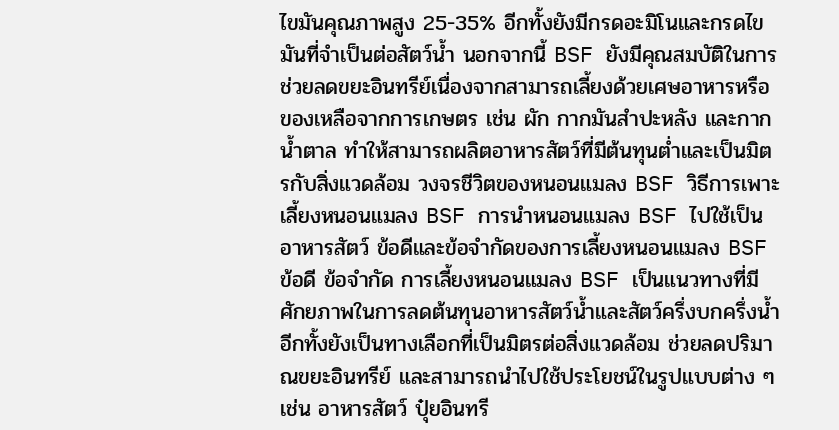ไขมันคุณภาพสูง 25-35% อีกทั้งยังมีกรดอะมิโนและกรดไขมันที่จำเป็นต่อสัตว์น้ำ นอกจากนี้ BSF ยังมีคุณสมบัติในการช่วยลดขยะอินทรีย์เนื่องจากสามารถเลี้ยงด้วยเศษอาหารหรือของเหลือจากการเกษตร เช่น ผัก กากมันสำปะหลัง และกากน้ำตาล ทำให้สามารถผลิตอาหารสัตว์ที่มีต้นทุนต่ำและเป็นมิตรกับสิ่งแวดล้อม วงจรชีวิตของหนอนแมลง BSF วิธีการเพาะเลี้ยงหนอนแมลง BSF การนำหนอนแมลง BSF ไปใช้เป็นอาหารสัตว์ ข้อดีและข้อจำกัดของการเลี้ยงหนอนแมลง BSF ข้อดี ข้อจำกัด การเลี้ยงหนอนแมลง BSF เป็นแนวทางที่มีศักยภาพในการลดต้นทุนอาหารสัตว์น้ำและสัตว์ครึ่งบกครึ่งน้ำ อีกทั้งยังเป็นทางเลือกที่เป็นมิตรต่อสิ่งแวดล้อม ช่วยลดปริมาณขยะอินทรีย์ และสามารถนำไปใช้ประโยชน์ในรูปแบบต่าง ๆ เช่น อาหารสัตว์ ปุ๋ยอินทรี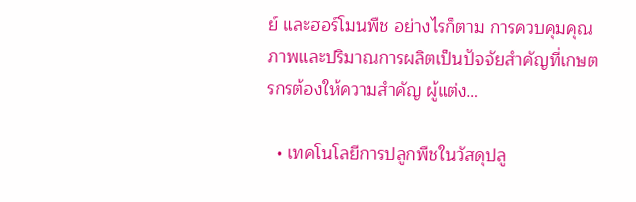ย์ และฮอร์โมนพืช อย่างไรก็ตาม การควบคุมคุณภาพและปริมาณการผลิตเป็นปัจจัยสำคัญที่เกษตรกรต้องให้ความสำคัญ ผู้แต่ง…

  • เทคโนโลยีการปลูกพืชในวัสดุปลู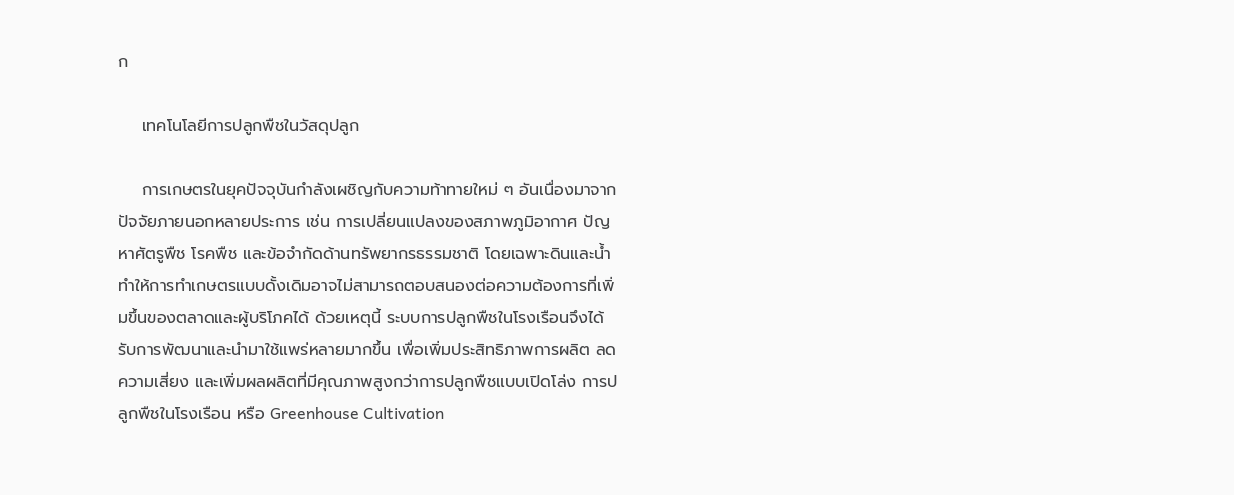ก

    เทคโนโลยีการปลูกพืชในวัสดุปลูก

    การเกษตรในยุคปัจจุบันกำลังเผชิญกับความท้าทายใหม่ ๆ อันเนื่องมาจากปัจจัยภายนอกหลายประการ เช่น การเปลี่ยนแปลงของสภาพภูมิอากาศ ปัญหาศัตรูพืช โรคพืช และข้อจำกัดด้านทรัพยากรธรรมชาติ โดยเฉพาะดินและน้ำ ทำให้การทำเกษตรแบบดั้งเดิมอาจไม่สามารถตอบสนองต่อความต้องการที่เพิ่มขึ้นของตลาดและผู้บริโภคได้ ด้วยเหตุนี้ ระบบการปลูกพืชในโรงเรือนจึงได้รับการพัฒนาและนำมาใช้แพร่หลายมากขึ้น เพื่อเพิ่มประสิทธิภาพการผลิต ลดความเสี่ยง และเพิ่มผลผลิตที่มีคุณภาพสูงกว่าการปลูกพืชแบบเปิดโล่ง การปลูกพืชในโรงเรือน หรือ Greenhouse Cultivation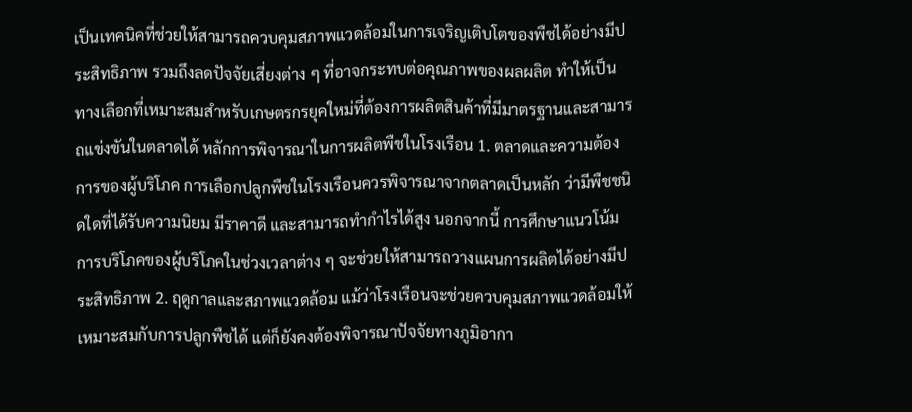เป็นเทคนิคที่ช่วยให้สามารถควบคุมสภาพแวดล้อมในการเจริญเติบโตของพืชได้อย่างมีประสิทธิภาพ รวมถึงลดปัจจัยเสี่ยงต่าง ๆ ที่อาจกระทบต่อคุณภาพของผลผลิต ทำให้เป็นทางเลือกที่เหมาะสมสำหรับเกษตรกรยุคใหม่ที่ต้องการผลิตสินค้าที่มีมาตรฐานและสามารถแข่งขันในตลาดได้ หลักการพิจารณาในการผลิตพืชในโรงเรือน 1. ตลาดและความต้องการของผู้บริโภค การเลือกปลูกพืชในโรงเรือนควรพิจารณาจากตลาดเป็นหลัก ว่ามีพืชชนิดใดที่ได้รับความนิยม มีราคาดี และสามารถทำกำไรได้สูง นอกจากนี้ การศึกษาแนวโน้มการบริโภคของผู้บริโภคในช่วงเวลาต่าง ๆ จะช่วยให้สามารถวางแผนการผลิตได้อย่างมีประสิทธิภาพ 2. ฤดูกาลและสภาพแวดล้อม แม้ว่าโรงเรือนจะช่วยควบคุมสภาพแวดล้อมให้เหมาะสมกับการปลูกพืชได้ แต่ก็ยังคงต้องพิจารณาปัจจัยทางภูมิอากา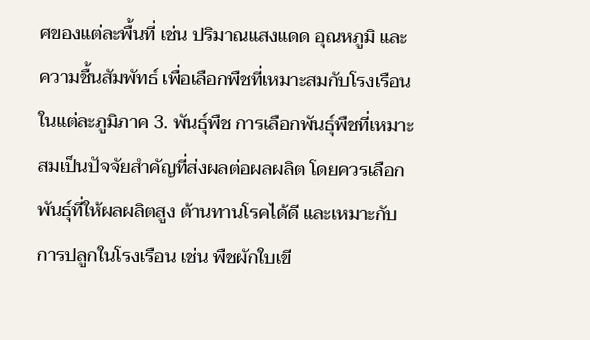ศของแต่ละพื้นที่ เช่น ปริมาณแสงแดด อุณหภูมิ และความชื้นสัมพัทธ์ เพื่อเลือกพืชที่เหมาะสมกับโรงเรือนในแต่ละภูมิภาค 3. พันธุ์พืช การเลือกพันธุ์พืชที่เหมาะสมเป็นปัจจัยสำคัญที่ส่งผลต่อผลผลิต โดยควรเลือกพันธุ์ที่ให้ผลผลิตสูง ต้านทานโรคได้ดี และเหมาะกับการปลูกในโรงเรือน เช่น พืชผักใบเขี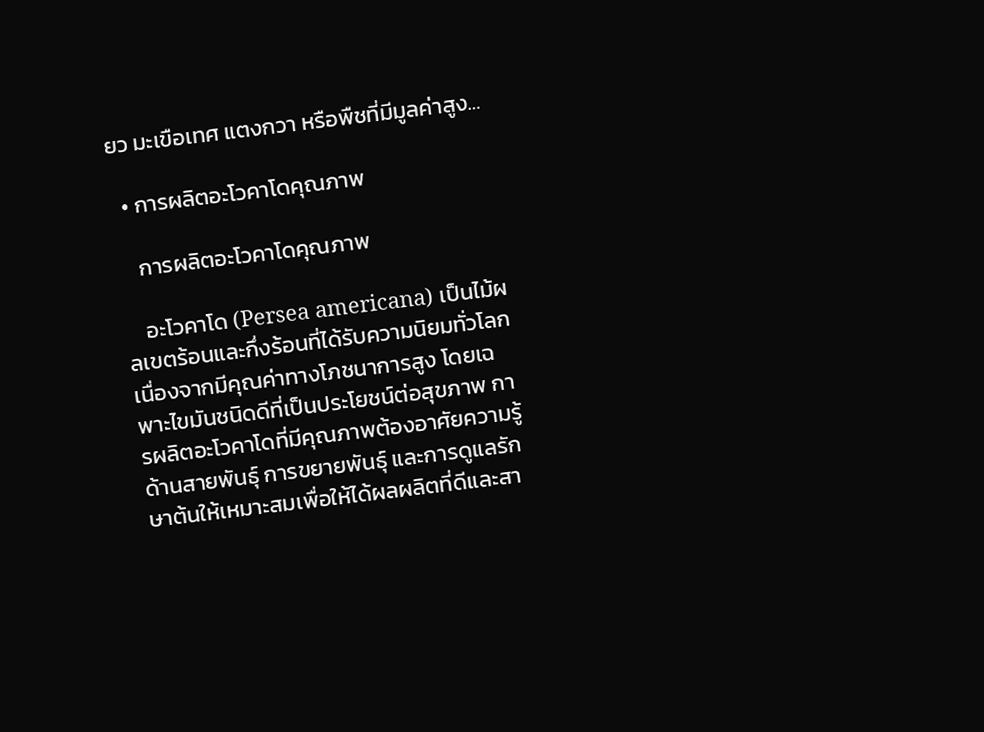ยว มะเขือเทศ แตงกวา หรือพืชที่มีมูลค่าสูง…

  • การผลิตอะโวคาโดคุณภาพ

    การผลิตอะโวคาโดคุณภาพ

    อะโวคาโด (Persea americana) เป็นไม้ผลเขตร้อนและกึ่งร้อนที่ได้รับความนิยมทั่วโลก เนื่องจากมีคุณค่าทางโภชนาการสูง โดยเฉพาะไขมันชนิดดีที่เป็นประโยชน์ต่อสุขภาพ การผลิตอะโวคาโดที่มีคุณภาพต้องอาศัยความรู้ด้านสายพันธุ์ การขยายพันธุ์ และการดูแลรักษาต้นให้เหมาะสมเพื่อให้ได้ผลผลิตที่ดีและสา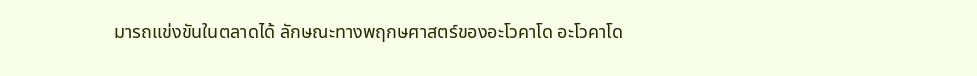มารถแข่งขันในตลาดได้ ลักษณะทางพฤกษศาสตร์ของอะโวคาโด อะโวคาโด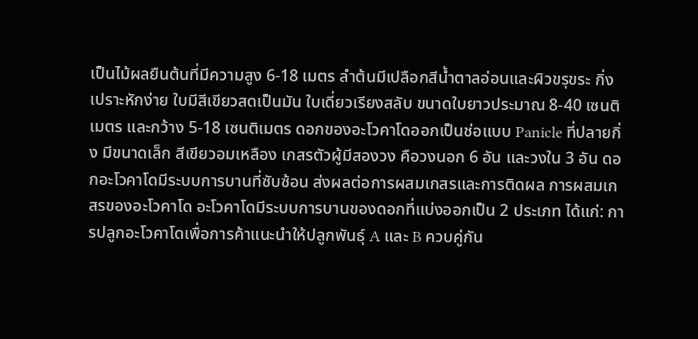เป็นไม้ผลยืนต้นที่มีความสูง 6-18 เมตร ลำต้นมีเปลือกสีน้ำตาลอ่อนและผิวขรุขระ กิ่งเปราะหักง่าย ใบมีสีเขียวสดเป็นมัน ใบเดี่ยวเรียงสลับ ขนาดใบยาวประมาณ 8-40 เซนติเมตร และกว้าง 5-18 เซนติเมตร ดอกของอะโวคาโดออกเป็นช่อแบบ Panicle ที่ปลายกิ่ง มีขนาดเล็ก สีเขียวอมเหลือง เกสรตัวผู้มีสองวง คือวงนอก 6 อัน และวงใน 3 อัน ดอกอะโวคาโดมีระบบการบานที่ซับซ้อน ส่งผลต่อการผสมเกสรและการติดผล การผสมเกสรของอะโวคาโด อะโวคาโดมีระบบการบานของดอกที่แบ่งออกเป็น 2 ประเภท ได้แก่: การปลูกอะโวคาโดเพื่อการค้าแนะนำให้ปลูกพันธุ์ A และ B ควบคู่กัน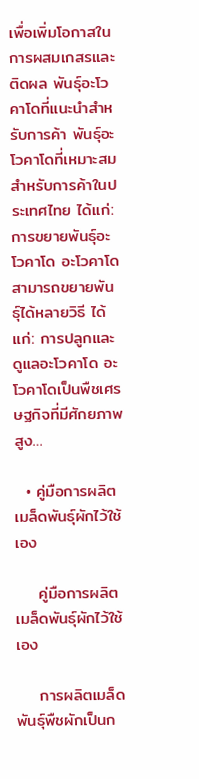เพื่อเพิ่มโอกาสในการผสมเกสรและติดผล พันธุ์อะโวคาโดที่แนะนำสำหรับการค้า พันธุ์อะโวคาโดที่เหมาะสมสำหรับการค้าในประเทศไทย ได้แก่: การขยายพันธุ์อะโวคาโด อะโวคาโดสามารถขยายพันธุ์ได้หลายวิธี ได้แก่: การปลูกและดูแลอะโวคาโด อะโวคาโดเป็นพืชเศรษฐกิจที่มีศักยภาพสูง…

  • คู่มือการผลิตเมล็ดพันธุ์ผักไว้ใช้เอง

    คู่มือการผลิตเมล็ดพันธุ์ผักไว้ใช้เอง

    การผลิตเมล็ดพันธุ์พืชผักเป็นก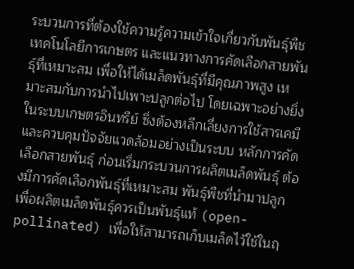ระบวนการที่ต้องใช้ความรู้ความเข้าใจเกี่ยวกับพันธุ์พืช เทคโนโลยีการเกษตร และแนวทางการคัดเลือกสายพันธุ์ที่เหมาะสม เพื่อให้ได้เมล็ดพันธุ์ที่มีคุณภาพสูง เหมาะสมกับการนำไปเพาะปลูกต่อไป โดยเฉพาะอย่างยิ่งในระบบเกษตรอินทรีย์ ซึ่งต้องหลีกเลี่ยงการใช้สารเคมีและควบคุมปัจจัยแวดล้อมอย่างเป็นระบบ หลักการคัดเลือกสายพันธุ์ ก่อนเริ่มกระบวนการผลิตเมล็ดพันธุ์ ต้องมีการคัดเลือกพันธุ์ที่เหมาะสม พันธุ์พืชที่นำมาปลูกเพื่อผลิตเมล็ดพันธุ์ควรเป็นพันธุ์แท้ (open-pollinated) เพื่อให้สามารถเก็บเมล็ดไว้ใช้ในฤ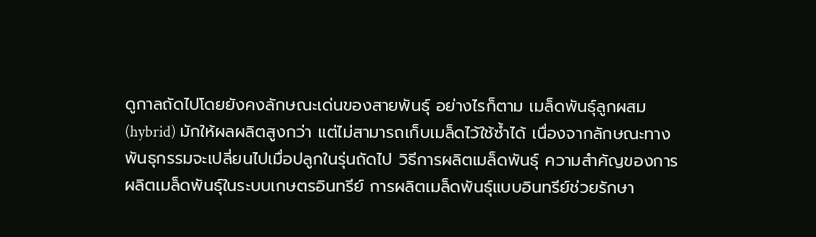ดูกาลถัดไปโดยยังคงลักษณะเด่นของสายพันธุ์ อย่างไรก็ตาม เมล็ดพันธุ์ลูกผสม (hybrid) มักให้ผลผลิตสูงกว่า แต่ไม่สามารถเก็บเมล็ดไว้ใช้ซ้ำได้ เนื่องจากลักษณะทางพันธุกรรมจะเปลี่ยนไปเมื่อปลูกในรุ่นถัดไป วิธีการผลิตเมล็ดพันธุ์ ความสำคัญของการผลิตเมล็ดพันธุ์ในระบบเกษตรอินทรีย์ การผลิตเมล็ดพันธุ์แบบอินทรีย์ช่วยรักษา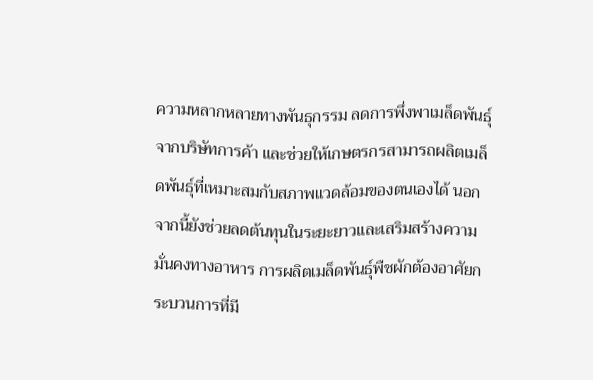ความหลากหลายทางพันธุกรรม ลดการพึ่งพาเมล็ดพันธุ์จากบริษัทการค้า และช่วยให้เกษตรกรสามารถผลิตเมล็ดพันธุ์ที่เหมาะสมกับสภาพแวดล้อมของตนเองได้ นอกจากนี้ยังช่วยลดต้นทุนในระยะยาวและเสริมสร้างความมั่นคงทางอาหาร การผลิตเมล็ดพันธุ์พืชผักต้องอาศัยกระบวนการที่มี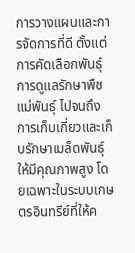การวางแผนและการจัดการที่ดี ตั้งแต่การคัดเลือกพันธุ์ การดูแลรักษาพืชแม่พันธุ์ ไปจนถึงการเก็บเกี่ยวและเก็บรักษาเมล็ดพันธุ์ให้มีคุณภาพสูง โดยเฉพาะในระบบเกษตรอินทรีย์ที่ให้ค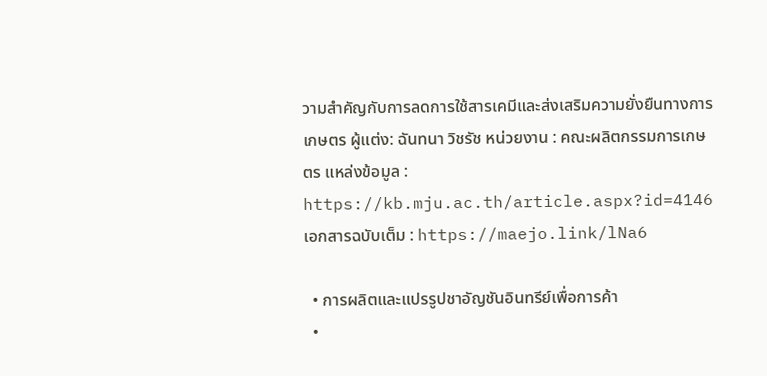วามสำคัญกับการลดการใช้สารเคมีและส่งเสริมความยั่งยืนทางการเกษตร ผู้แต่ง: ฉันทนา วิชรัช หน่วยงาน : คณะผลิตกรรมการเกษตร แหล่งข้อมูล : https://kb.mju.ac.th/article.aspx?id=4146 เอกสารฉบับเต็ม : https://maejo.link/lNa6

  • การผลิตและแปรรูปชาอัญชันอินทรีย์เพื่อการค้า
  •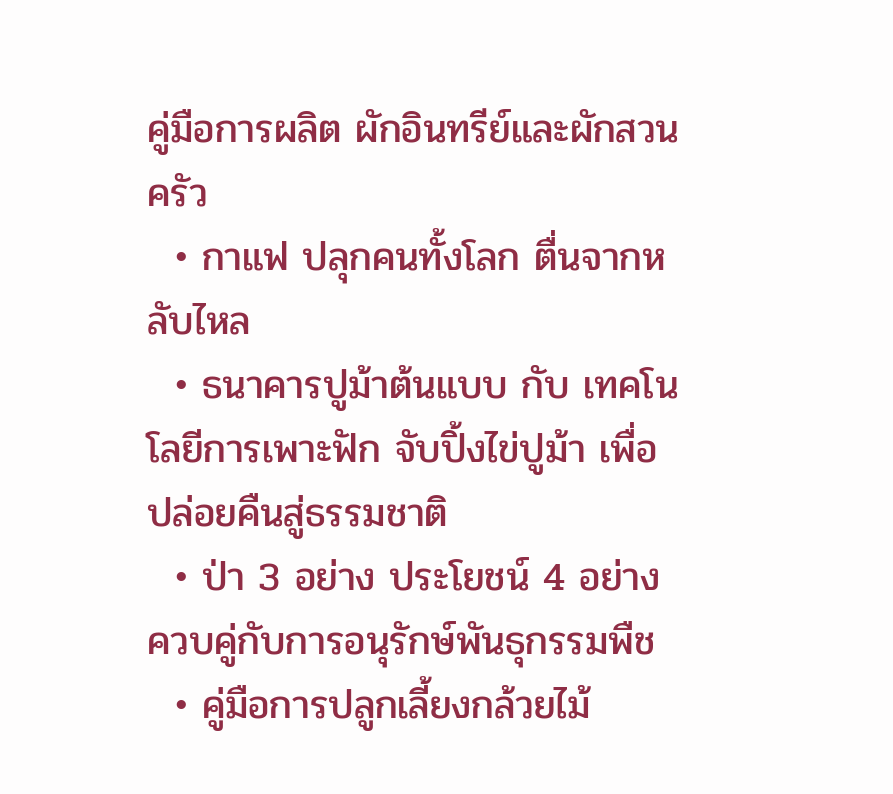คู่มือการผลิต ผักอินทรีย์และผักสวนครัว
  • กาแฟ ปลุกคนทั้งโลก ตื่นจากหลับไหล
  • ธนาคารปูม้าต้นแบบ กับ เทคโนโลยีการเพาะฟัก จับปิ้งไข่ปูม้า เพื่อปล่อยคืนสู่ธรรมชาติ
  • ป่า 3 อย่าง ประโยชน์ 4 อย่าง ควบคู่กับการอนุรักษ์พันธุกรรมพืช
  • คู่มือการปลูกเลี้ยงกล้วยไม้